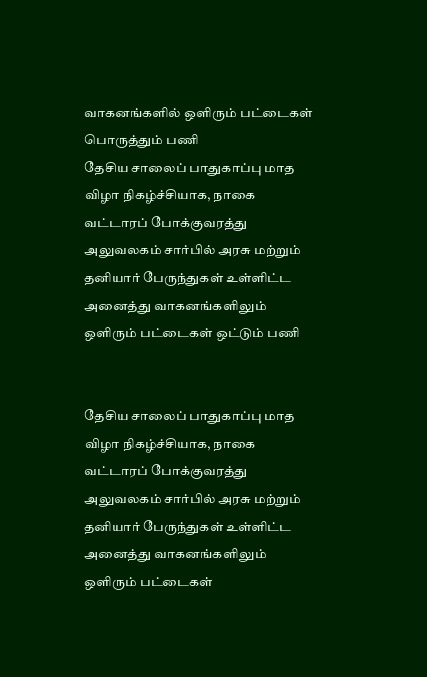வாகனங்களில் ஒளிரும் பட்டைகள் பொருத்தும் பணி
தேசிய சாலைப் பாதுகாப்பு மாத விழா நிகழ்ச்சியாக, நாகை வட்டாரப் போக்குவரத்து அலுவலகம் சார்பில் அரசு மற்றும் தனியார் பேருந்துகள் உள்ளிட்ட அனைத்து வாகனங்களிலும் ஒளிரும் பட்டைகள் ஒட்டும் பணி


தேசிய சாலைப் பாதுகாப்பு மாத விழா நிகழ்ச்சியாக, நாகை வட்டாரப் போக்குவரத்து அலுவலகம் சார்பில் அரசு மற்றும் தனியார் பேருந்துகள் உள்ளிட்ட அனைத்து வாகனங்களிலும் ஒளிரும் பட்டைகள்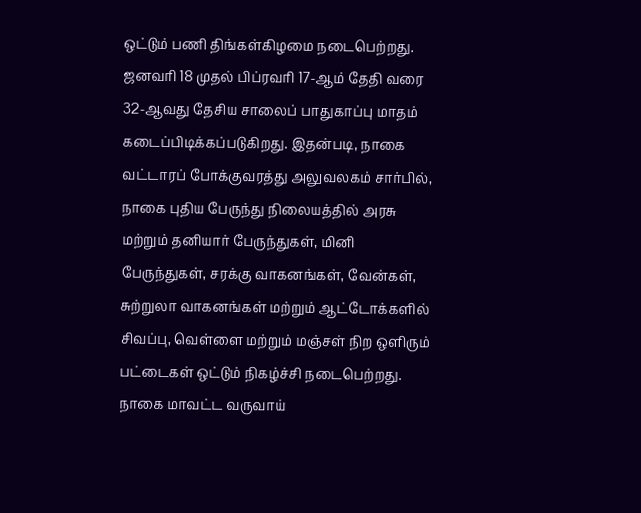ஒட்டும் பணி திங்கள்கிழமை நடைபெற்றது.
ஜனவரி 18 முதல் பிப்ரவரி 17-ஆம் தேதி வரை 32-ஆவது தேசிய சாலைப் பாதுகாப்பு மாதம் கடைப்பிடிக்கப்படுகிறது. இதன்படி, நாகை வட்டாரப் போக்குவரத்து அலுவலகம் சார்பில், நாகை புதிய பேருந்து நிலையத்தில் அரசு மற்றும் தனியார் பேருந்துகள், மினி பேருந்துகள், சரக்கு வாகனங்கள், வேன்கள், சுற்றுலா வாகனங்கள் மற்றும் ஆட்டோக்களில் சிவப்பு, வெள்ளை மற்றும் மஞ்சள் நிற ஒளிரும் பட்டைகள் ஒட்டும் நிகழ்ச்சி நடைபெற்றது.
நாகை மாவட்ட வருவாய்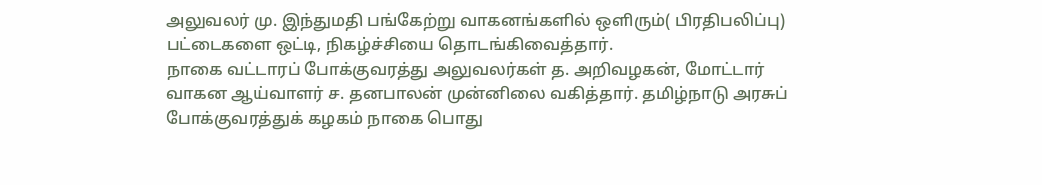அலுவலர் மு. இந்துமதி பங்கேற்று வாகனங்களில் ஒளிரும்( பிரதிபலிப்பு) பட்டைகளை ஒட்டி, நிகழ்ச்சியை தொடங்கிவைத்தார்.
நாகை வட்டாரப் போக்குவரத்து அலுவலர்கள் த. அறிவழகன், மோட்டார் வாகன ஆய்வாளர் ச. தனபாலன் முன்னிலை வகித்தார். தமிழ்நாடு அரசுப் போக்குவரத்துக் கழகம் நாகை பொது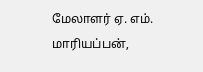மேலாளர் ஏ. எம். மாரியப்பன்,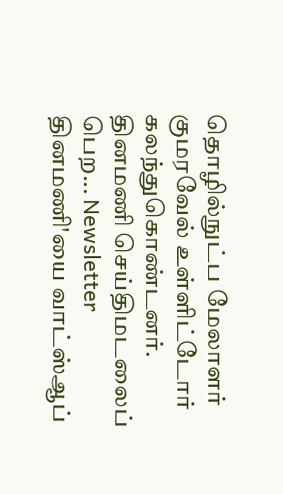தொழில்நுட்ப மேலாளர் குமரவேல் உள்ளிட்டோர் கலந்துகொண்டனர்.
தினமணி செய்திமடலைப் பெற... Newsletter
தினமணி'யை வாட்ஸ்ஆப்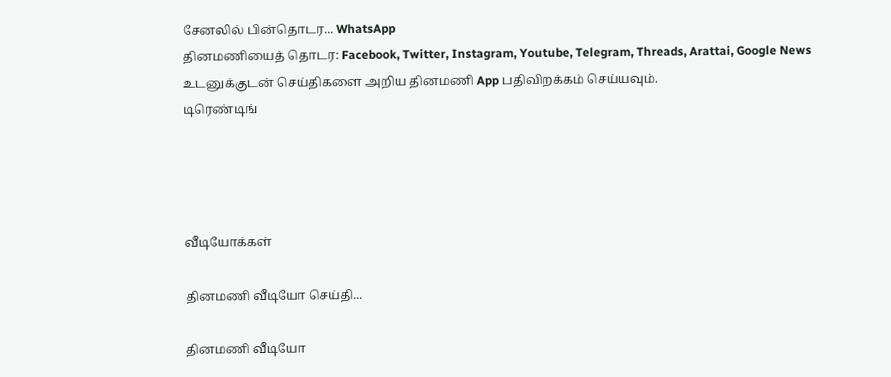சேனலில் பின்தொடர... WhatsApp
தினமணியைத் தொடர: Facebook, Twitter, Instagram, Youtube, Telegram, Threads, Arattai, Google News
உடனுக்குடன் செய்திகளை அறிய தினமணி App பதிவிறக்கம் செய்யவும்.
டிரெண்டிங்




வீடியோக்கள்

தினமணி வீடியோ செய்தி...

தினமணி வீடியோ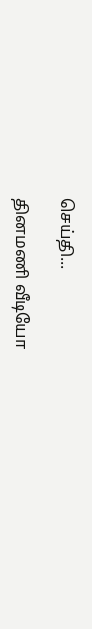செய்தி...

தினமணி வீடியோ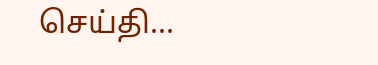செய்தி...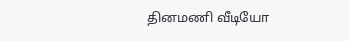தினமணி வீடியோ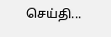செய்தி...